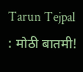Tarun Tejpal : मोठी बातमी!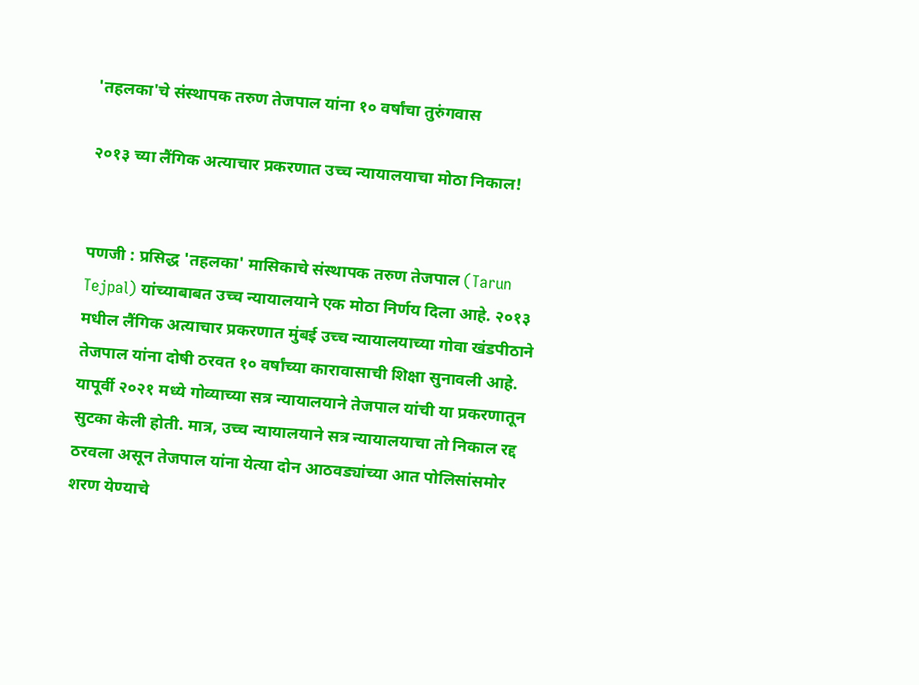'तहलका'चे संस्थापक तरुण तेजपाल यांना १० वर्षांचा तुरुंगवास

२०१३ च्या लैंगिक अत्याचार प्रकरणात उच्च न्यायालयाचा मोठा निकाल!


पणजी : प्रसिद्ध 'तहलका' मासिकाचे संस्थापक तरुण तेजपाल (Tarun Tejpal) यांच्याबाबत उच्च न्यायालयाने एक मोठा निर्णय दिला आहे. २०१३ मधील लैंगिक अत्याचार प्रकरणात मुंबई उच्च न्यायालयाच्या गोवा खंडपीठाने तेजपाल यांना दोषी ठरवत १० वर्षांच्या कारावासाची शिक्षा सुनावली आहे. यापूर्वी २०२१ मध्ये गोव्याच्या सत्र न्यायालयाने तेजपाल यांची या प्रकरणातून सुटका केली होती. मात्र, उच्च न्यायालयाने सत्र न्यायालयाचा तो निकाल रद्द ठरवला असून तेजपाल यांना येत्या दोन आठवड्यांच्या आत पोलिसांसमोर शरण येण्याचे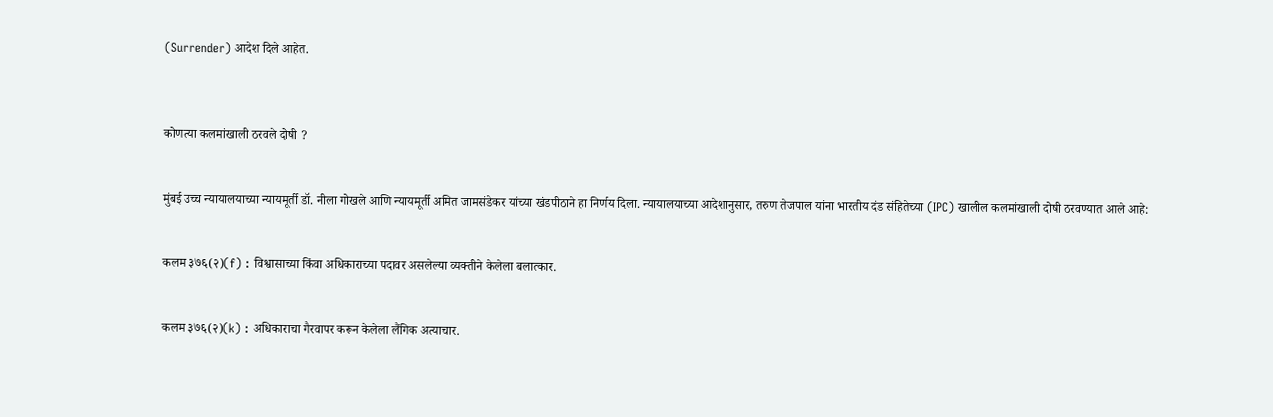(Surrender) आदेश दिले आहेत.



कोणत्या कलमांखाली ठरवले दोषी ?


मुंबई उच्च न्यायालयाच्या न्यायमूर्ती डॉ. नीला गोखले आणि न्यायमूर्ती अमित जामसंडेकर यांच्या खंडपीठाने हा निर्णय दिला. न्यायालयाच्या आदेशानुसार, तरुण तेजपाल यांना भारतीय दंड संहितेच्या (IPC) खालील कलमांखाली दोषी ठरवण्यात आले आहे:


कलम ३७६(२)(f) : विश्वासाच्या किंवा अधिकाराच्या पदावर असलेल्या व्यक्तीने केलेला बलात्कार.


कलम ३७६(२)(k) : अधिकाराचा गैरवापर करून केलेला लैंगिक अत्याचार.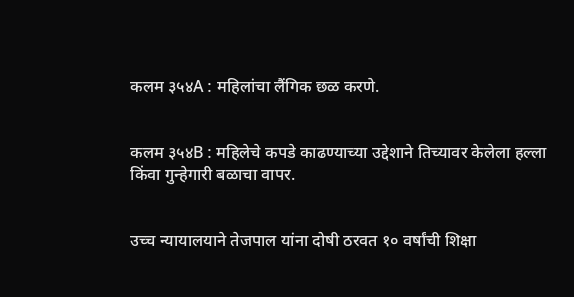कलम ३५४A : महिलांचा लैंगिक छळ करणे.


कलम ३५४B : महिलेचे कपडे काढण्याच्या उद्देशाने तिच्यावर केलेला हल्ला किंवा गुन्हेगारी बळाचा वापर.


उच्च न्यायालयाने तेजपाल यांना दोषी ठरवत १० वर्षांची शिक्षा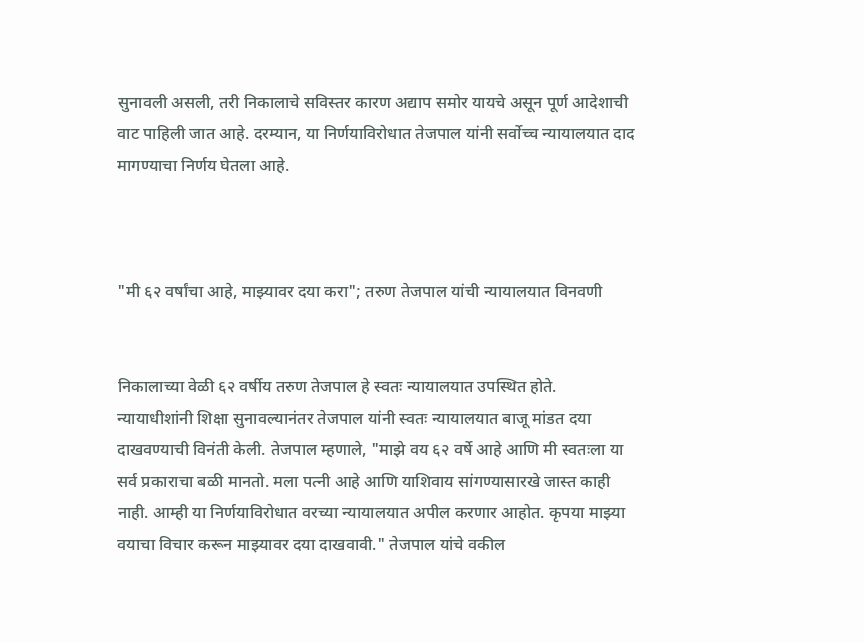सुनावली असली, तरी निकालाचे सविस्तर कारण अद्याप समोर यायचे असून पूर्ण आदेशाची वाट पाहिली जात आहे. दरम्यान, या निर्णयाविरोधात तेजपाल यांनी सर्वोच्च न्यायालयात दाद मागण्याचा निर्णय घेतला आहे.



"मी ६२ वर्षांचा आहे, माझ्यावर दया करा"; तरुण तेजपाल यांची न्यायालयात विनवणी


निकालाच्या वेळी ६२ वर्षीय तरुण तेजपाल हे स्वतः न्यायालयात उपस्थित होते. न्यायाधीशांनी शिक्षा सुनावल्यानंतर तेजपाल यांनी स्वतः न्यायालयात बाजू मांडत दया दाखवण्याची विनंती केली. तेजपाल म्हणाले, "माझे वय ६२ वर्षे आहे आणि मी स्वतःला या सर्व प्रकाराचा बळी मानतो. मला पत्नी आहे आणि याशिवाय सांगण्यासारखे जास्त काही नाही. आम्ही या निर्णयाविरोधात वरच्या न्यायालयात अपील करणार आहोत. कृपया माझ्या वयाचा विचार करून माझ्यावर दया दाखवावी." तेजपाल यांचे वकील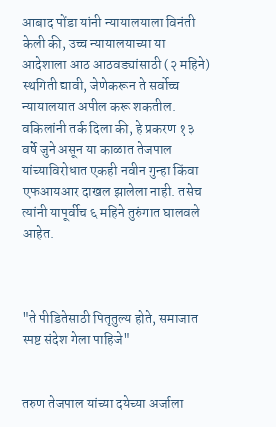आबाद पोंडा यांनी न्यायालयाला विनंती केली की, उच्च न्यायालयाच्या या आदेशाला आठ आठवड्यांसाठी (२ महिने) स्थगिती द्यावी, जेणेकरून ते सर्वोच्च न्यायालयात अपील करू शकतील. वकिलांनी तर्क दिला की, हे प्रकरण १३ वर्षे जुने असून या काळात तेजपाल यांच्याविरोधात एकही नवीन गुन्हा किंवा एफआयआर दाखल झालेला नाही. तसेच त्यांनी यापूर्वीच ६ महिने तुरुंगात घालवले आहेत.



"ते पीडितेसाठी पितृतुल्य होते, समाजात स्पष्ट संदेश गेला पाहिजे"


तरुण तेजपाल यांच्या दयेच्या अर्जाला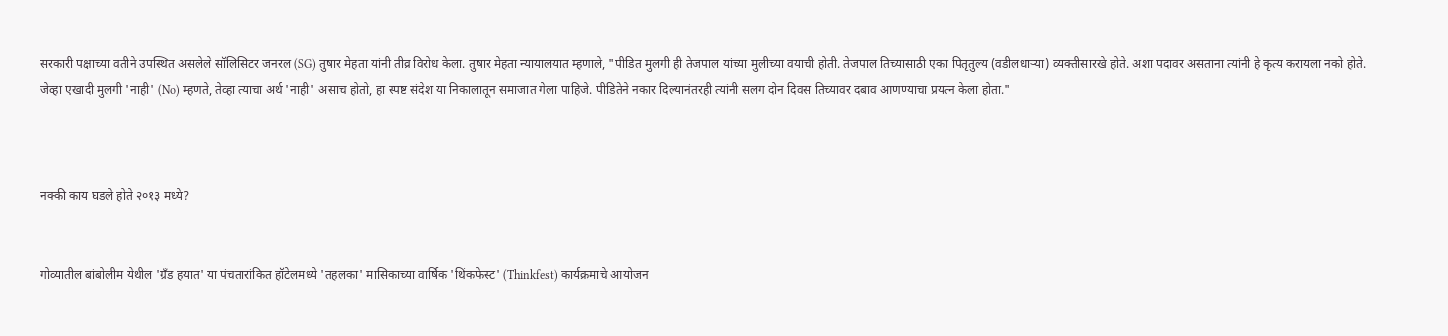सरकारी पक्षाच्या वतीने उपस्थित असलेले सॉलिसिटर जनरल (SG) तुषार मेहता यांनी तीव्र विरोध केला. तुषार मेहता न्यायालयात म्हणाले, "पीडित मुलगी ही तेजपाल यांच्या मुलीच्या वयाची होती. तेजपाल तिच्यासाठी एका पितृतुल्य (वडीलधाऱ्या) व्यक्तीसारखे होते. अशा पदावर असताना त्यांनी हे कृत्य करायला नको होते. जेव्हा एखादी मुलगी 'नाही' (No) म्हणते, तेव्हा त्याचा अर्थ 'नाही' असाच होतो, हा स्पष्ट संदेश या निकालातून समाजात गेला पाहिजे. पीडितेने नकार दिल्यानंतरही त्यांनी सलग दोन दिवस तिच्यावर दबाव आणण्याचा प्रयत्न केला होता."



नक्की काय घडले होते २०१३ मध्ये?


गोव्यातील बांबोलीम येथील 'ग्रँड हयात' या पंचतारांकित हॉटेलमध्ये 'तहलका' मासिकाच्या वार्षिक 'थिंकफेस्ट' (Thinkfest) कार्यक्रमाचे आयोजन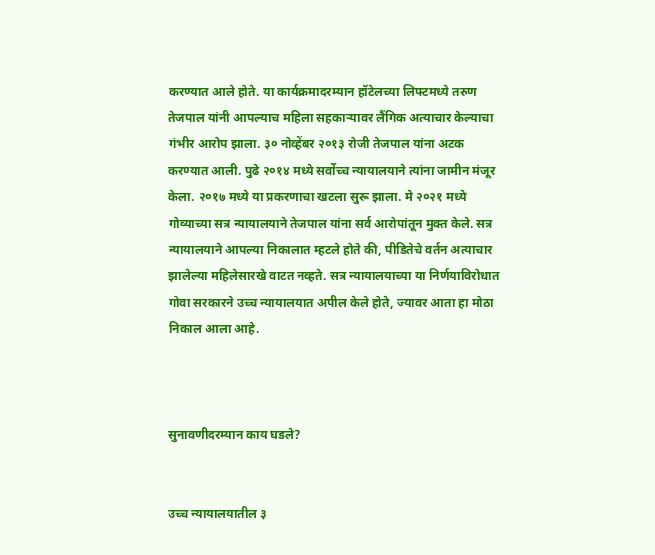करण्यात आले होते. या कार्यक्रमादरम्यान हॉटेलच्या लिफ्टमध्ये तरुण तेजपाल यांनी आपल्याच महिला सहकाऱ्यावर लैंगिक अत्याचार केल्याचा गंभीर आरोप झाला. ३० नोव्हेंबर २०१३ रोजी तेजपाल यांना अटक करण्यात आली. पुढे २०१४ मध्ये सर्वोच्च न्यायालयाने त्यांना जामीन मंजूर केला. २०१७ मध्ये या प्रकरणाचा खटला सुरू झाला. मे २०२१ मध्ये गोव्याच्या सत्र न्यायालयाने तेजपाल यांना सर्व आरोपांतून मुक्त केले. सत्र न्यायालयाने आपल्या निकालात म्हटले होते की, पीडितेचे वर्तन अत्याचार झालेल्या महिलेसारखे वाटत नव्हते. सत्र न्यायालयाच्या या निर्णयाविरोधात गोवा सरकारने उच्च न्यायालयात अपील केले होते, ज्यावर आता हा मोठा निकाल आला आहे.



सुनावणीदरम्यान काय घडले?


उच्च न्यायालयातील ३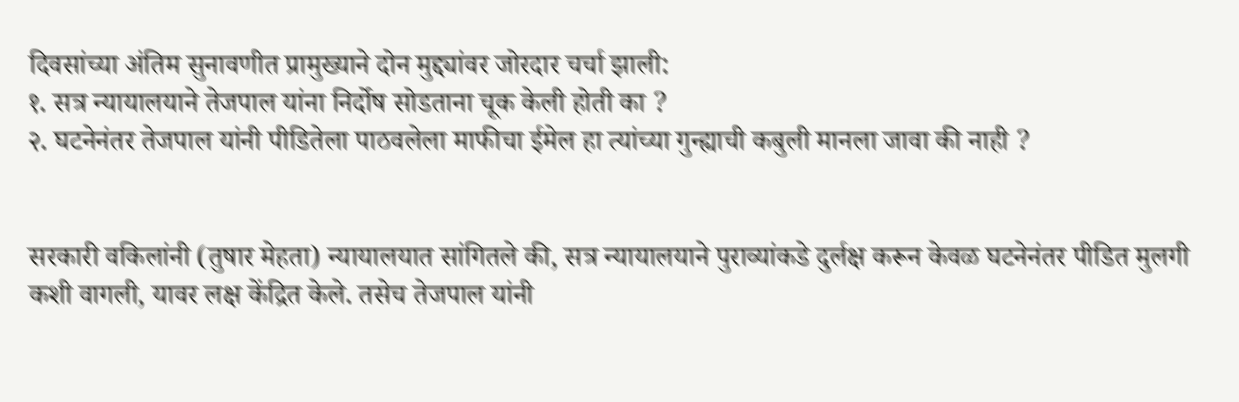दिवसांच्या अंतिम सुनावणीत प्रामुख्याने दोन मुद्द्यांवर जोरदार चर्चा झाली:
१. सत्र न्यायालयाने तेजपाल यांना निर्दोष सोडताना चूक केली होती का ?
२. घटनेनंतर तेजपाल यांनी पीडितेला पाठवलेला माफीचा ईमेल हा त्यांच्या गुन्ह्याची कबुली मानला जावा की नाही ?


सरकारी वकिलांनी (तुषार मेहता) न्यायालयात सांगितले की, सत्र न्यायालयाने पुराव्यांकडे दुर्लक्ष करून केवळ घटनेनंतर पीडित मुलगी कशी वागली, यावर लक्ष केंद्रित केले. तसेच तेजपाल यांनी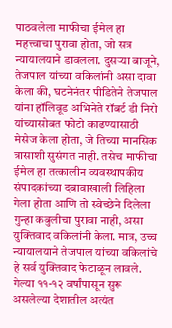पाठवलेला माफीचा ईमेल हा महत्त्वाचा पुरावा होता, जो सत्र न्यायालयाने डावलला. दुसऱ्या बाजूने, तेजपाल यांच्या वकिलांनी असा दावा केला की, घटनेनंतर पीडितेने तेजपाल यांना हॉलिवूड अभिनेते रॉबर्ट डी निरो यांच्यासोबत फोटो काढण्यासाठी मेसेज केला होता, जे तिच्या मानसिक त्रासाशी सुसंगत नाही. तसेच माफीचा ईमेल हा तत्कालीन व्यवस्थापकीय संपादकांच्या दबावाखाली लिहिला गेला होता आणि तो स्वेच्छेने दिलेला गुन्हा कबुलीचा पुरावा नाही, असा युक्तिवाद वकिलांनी केला. मात्र, उच्च न्यायालयाने तेजपाल यांच्या वकिलांचे हे सर्व युक्तिवाद फेटाळून लावले. गेल्या ११-१२ वर्षांपासून सुरू असलेल्या देशातील अत्यंत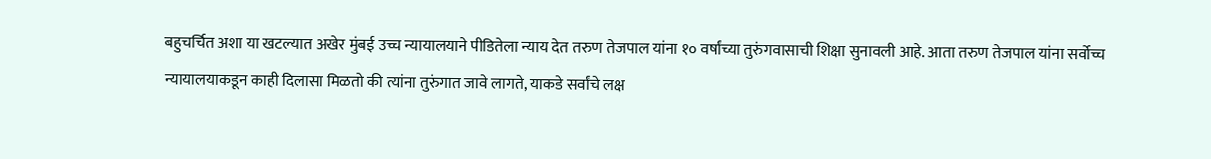बहुचर्चित अशा या खटल्यात अखेर मुंबई उच्च न्यायालयाने पीडितेला न्याय देत तरुण तेजपाल यांना १० वर्षांच्या तुरुंगवासाची शिक्षा सुनावली आहे. आता तरुण तेजपाल यांना सर्वोच्च न्यायालयाकडून काही दिलासा मिळतो की त्यांना तुरुंगात जावे लागते, याकडे सर्वांचे लक्ष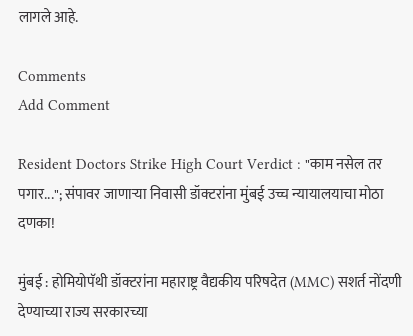लागले आहे.

Comments
Add Comment

Resident Doctors Strike High Court Verdict : "काम नसेल तर पगार..."; संपावर जाणाऱ्या निवासी डॉक्टरांना मुंबई उच्च न्यायालयाचा मोठा दणका!

मुंबई : होमियोपॅथी डॉक्टरांना महाराष्ट्र वैद्यकीय परिषदेत (MMC) सशर्त नोंदणी देण्याच्या राज्य सरकारच्या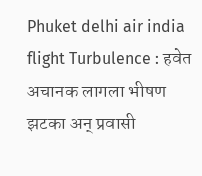Phuket delhi air india flight Turbulence : हवेत अचानक लागला भीषण झटका अन् प्रवासी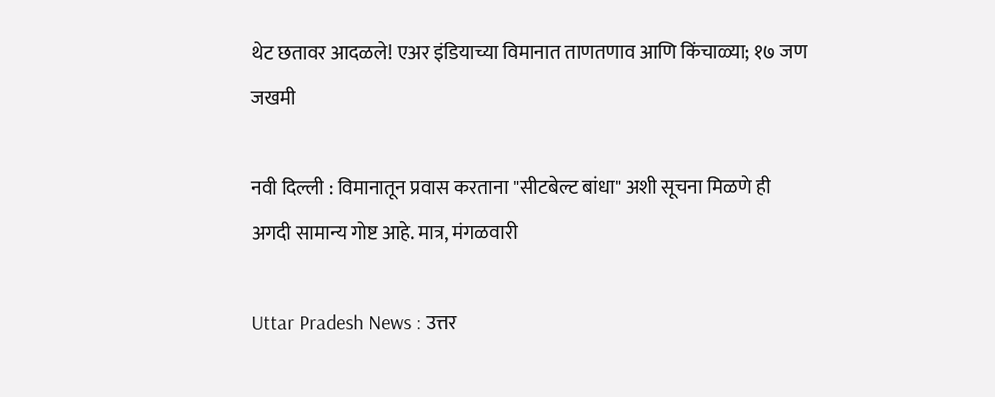थेट छतावर आदळले! एअर इंडियाच्या विमानात ताणतणाव आणि किंचाळ्या; १७ जण जखमी

नवी दिल्ली : विमानातून प्रवास करताना "सीटबेल्ट बांधा" अशी सूचना मिळणे ही अगदी सामान्य गोष्ट आहे. मात्र, मंगळवारी

Uttar Pradesh News : उत्तर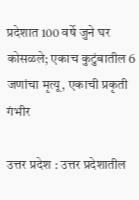प्रदेशात 100 वर्षे जुने घर कोसळले; एकाच कुटुंबातील 6 जणांचा मृत्यू, एकाची प्रकृती गंभीर

उत्तर प्रदेश : उत्तर प्रदेशातील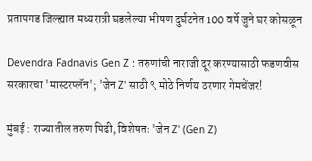प्रतापगड जिल्ह्यात मध्यरात्री घडलेल्या भीषण दुर्घटनेत 100 वर्षे जुने घर कोसळून

Devendra Fadnavis Gen Z : तरुणांची नाराजी दूर करण्यासाठी फडणवीस सरकारचा 'मास्टरप्लॅन'; 'जेन Z' साठी ९ मोठे निर्णय ठरणार गेमचेंजर!

मुंबई : राज्यातील तरुण पिढी, विशेषतः 'जेन Z' (Gen Z)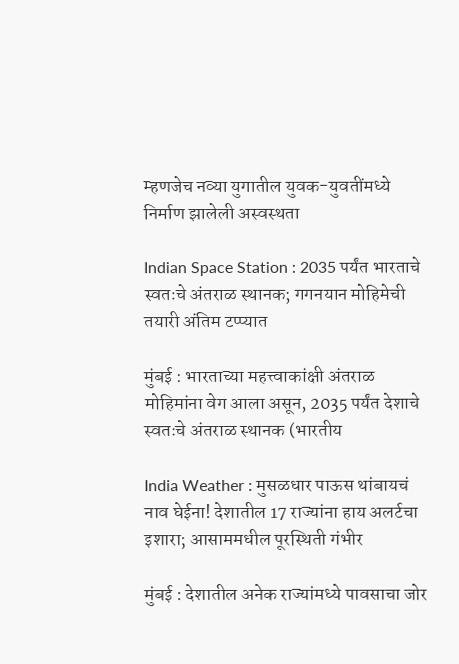म्हणजेच नव्या युगातील युवक-युवतींमध्ये निर्माण झालेली अस्वस्थता

Indian Space Station : 2035 पर्यंत भारताचे स्वतःचे अंतराळ स्थानक; गगनयान मोहिमेची तयारी अंतिम टप्प्यात

मुंबई : भारताच्या महत्त्वाकांक्षी अंतराळ मोहिमांना वेग आला असून, 2035 पर्यंत देशाचे स्वतःचे अंतराळ स्थानक (भारतीय

India Weather : मुसळधार पाऊस थांबायचं नाव घेईना! देशातील 17 राज्यांना हाय अलर्टचा इशारा; आसाममधील पूरस्थिती गंभीर

मुंबई : देशातील अनेक राज्यांमध्ये पावसाचा जोर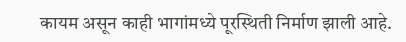कायम असून काही भागांमध्ये पूरस्थिती निर्माण झाली आहे.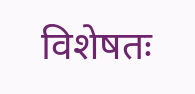विशेषतः